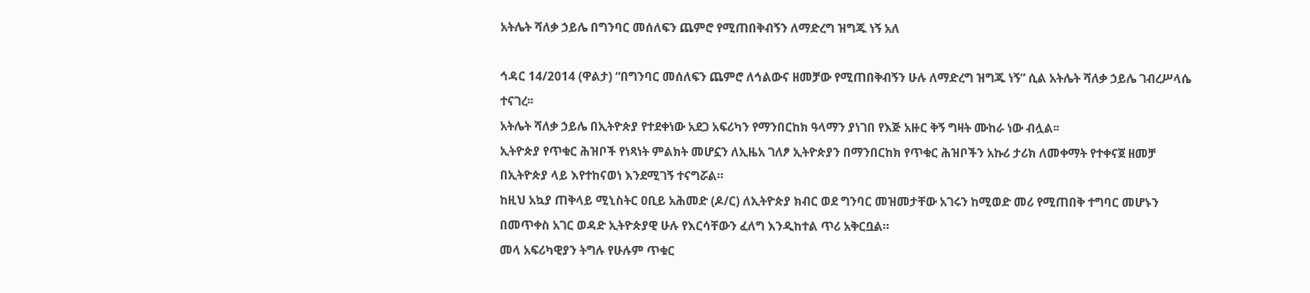አትሌት ሻለቃ ኃይሌ በግንባር መሰለፍን ጨምሮ የሚጠበቅብኝን ለማድረግ ዝግጁ ነኝ አለ

ኅዳር 14/2014 (ዋልታ) “በግንባር መሰለፍን ጨምሮ ለኅልውና ዘመቻው የሚጠበቅብኝን ሁሉ ለማድረግ ዝግጁ ነኝ” ሲል አትሌት ሻለቃ ኃይሌ ገብረሥላሴ ተናገረ፡፡
አትሌት ሻለቃ ኃይሌ በኢትዮጵያ የተደቀነው አደጋ አፍሪካን የማንበርከክ ዓላማን ያነገበ የእጅ አዙር ቅኝ ግዛት ሙከራ ነው ብሏል፡፡
ኢትዮጵያ የጥቁር ሕዝቦች የነጻነት ምልክት መሆኗን ለኢዜአ ገለፆ ኢትዮጵያን በማንበርከክ የጥቁር ሕዝቦችን አኩሪ ታሪክ ለመቀማት የተቀናጀ ዘመቻ በኢትዮጵያ ላይ እየተከናወነ እንደሚገኝ ተናግሯል።
ከዚህ አኳያ ጠቅላይ ሚኒስትር ዐቢይ አሕመድ (ዶ/ር) ለኢትዮጵያ ክብር ወደ ግንባር መዝመታቸው አገሩን ከሚወድ መሪ የሚጠበቅ ተግባር መሆኑን በመጥቀስ አገር ወዳድ ኢትዮጵያዊ ሁሉ የእርሳቸውን ፈለግ እንዲከተል ጥሪ አቅርቧል።
መላ አፍሪካዊያን ትግሉ የሁሉም ጥቁር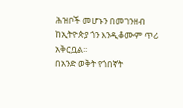ሕዝቦች መሆኑን በመገንዘብ ከኢትዮጵያ ጎን እንዲቆሙም ጥሪ አቅርቧል፡፡
በአንድ ወቅት የጎበኛት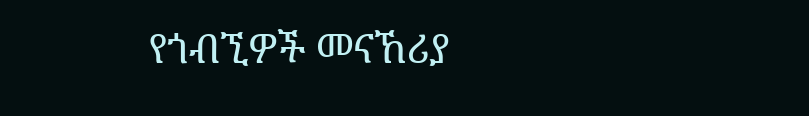የጎብኚዎች መናኸሪያ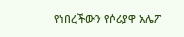የነበረችውን የሶሪያዋ አሌፖ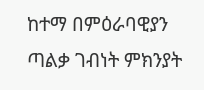ከተማ በምዕራባዊያን ጣልቃ ገብነት ምክንያት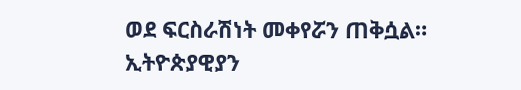ወደ ፍርስራሽነት መቀየሯን ጠቅሷል።
ኢትዮጵያዊያን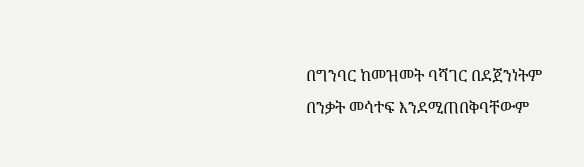በግንባር ከመዝመት ባሻገር በደጀንነትም በንቃት መሳተፍ እንደሚጠበቅባቸውም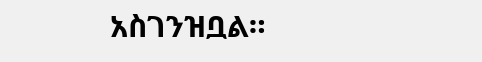አስገንዝቧል።